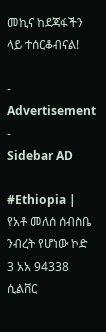መኪና ከደጃፋችን ላይ ተሰርቆብናል!

- Advertisement -
Sidebar AD

#Ethiopia | የአቶ መለሰ ሰብስቤ ንብረት የሆነው ኮድ 3 አአ 94338 ሲልቨር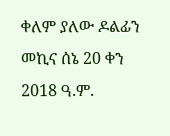ቀለም ያለው ዶልፊን መኪና ሰኔ 20 ቀን 2018 ዓ.ም.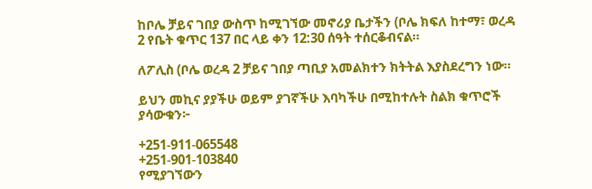ከቦሌ ቻይና ገበያ ውስጥ ከሚገኘው መኖሪያ ቤታችን (ቦሌ ክፍለ ከተማ፣ ወረዳ 2 የቤት ቁጥር 137 በር ላይ ቀን 12:30 ሰዓት ተሰርቆብናል።

ለፖሊስ (ቦሌ ወረዳ 2 ቻይና ገበያ ጣቢያ አመልክተን ክትትል እያስደረግን ነው።

ይህን መኪና ያያችሁ ወይም ያገኛችሁ እባካችሁ በሚከተሉት ስልክ ቁጥሮች ያሳውቁን፦

+251-911-065548
+251-901-103840
የሚያገኘውን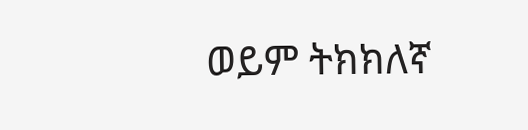ወይም ትክክለኛ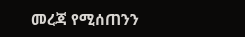መረጃ የሚሰጠንን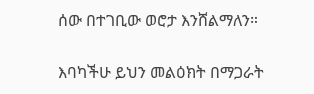ሰው በተገቢው ወሮታ እንሸልማለን።

እባካችሁ ይህን መልዕክት በማጋራት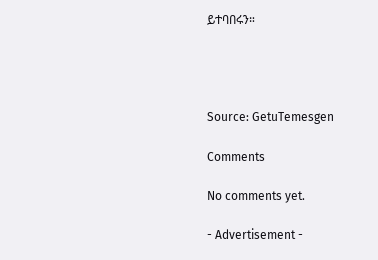ይተባበሩን።




Source: GetuTemesgen

Comments

No comments yet.

- Advertisement -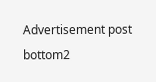Advertisement post bottom2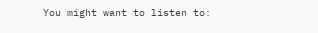You might want to listen to: